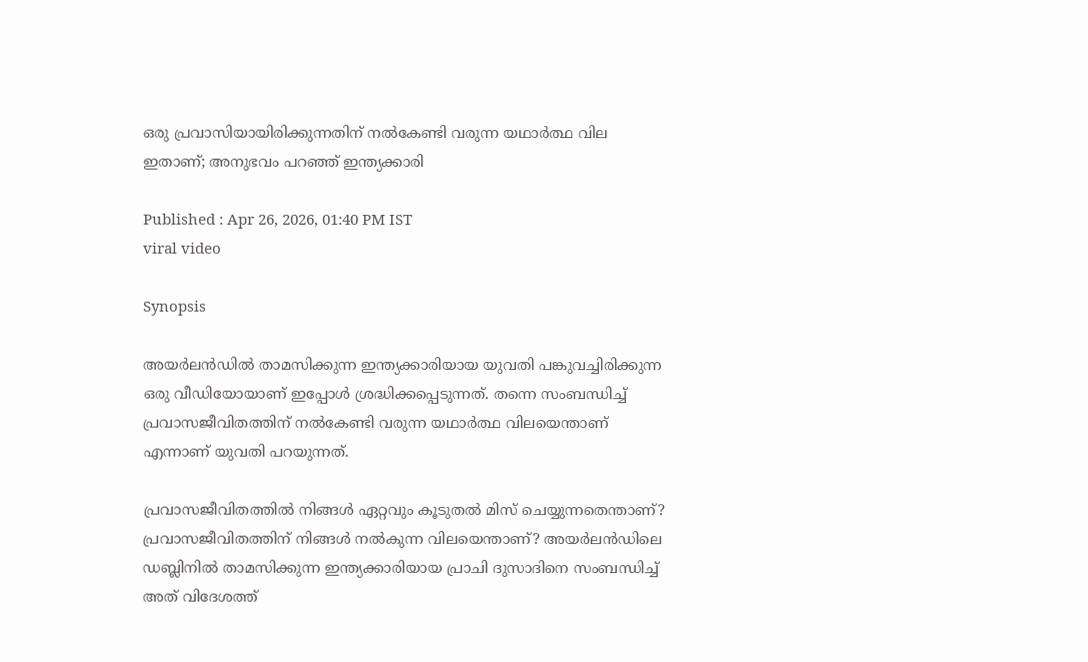ഒരു പ്രവാസിയായിരിക്കുന്നതിന് നൽകേണ്ടി വരുന്ന യഥാർത്ഥ വില ഇതാണ്; അനുഭവം പറഞ്ഞ് ഇന്ത്യക്കാരി

Published : Apr 26, 2026, 01:40 PM IST
viral video

Synopsis

അയർലൻഡിൽ താമസിക്കുന്ന ഇന്ത്യക്കാരിയായ യുവതി പങ്കുവച്ചിരിക്കുന്ന ഒരു വീഡിയോയാണ് ഇപ്പോള്‍ ശ്രദ്ധിക്കപ്പെടുന്നത്. തന്നെ സംബന്ധിച്ച് പ്രവാസജീവിതത്തിന് നല്‍കേണ്ടി വരുന്ന യഥാര്‍ത്ഥ വിലയെന്താണ് എന്നാണ് യുവതി പറയുന്നത്.

പ്രവാസജീവിതത്തിൽ നിങ്ങൾ ഏറ്റവും കൂടുതൽ മിസ് ചെയ്യുന്നതെന്താണ്? പ്രവാസജീവിതത്തിന് നിങ്ങൾ നൽകുന്ന വിലയെന്താണ്? അയർലൻഡിലെ ഡബ്ലിനിൽ താമസിക്കുന്ന ഇന്ത്യക്കാരിയായ പ്രാചി ദുസാദിനെ സംബന്ധിച്ച് അത് വിദേശത്ത്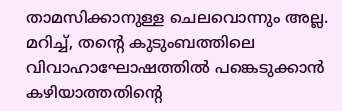താമസിക്കാനുള്ള ചെലവൊന്നും അല്ല. മറിച്ച്, തന്റെ കുടുംബത്തിലെ വിവാഹാഘോഷത്തിൽ പങ്കെടുക്കാൻ കഴിയാത്തതിന്റെ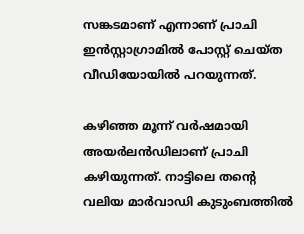സങ്കടമാണ് എന്നാണ് പ്രാചി ഇൻസ്റ്റാഗ്രാമിൽ പോസ്റ്റ് ചെയ്ത വീഡിയോയിൽ പറയുന്നത്.

കഴിഞ്ഞ മൂന്ന് വർഷമായി അയർലൻഡിലാണ് പ്രാചി കഴിയുന്നത്. നാട്ടിലെ തന്റെ വലിയ മാർവാഡി കുടുംബത്തിൽ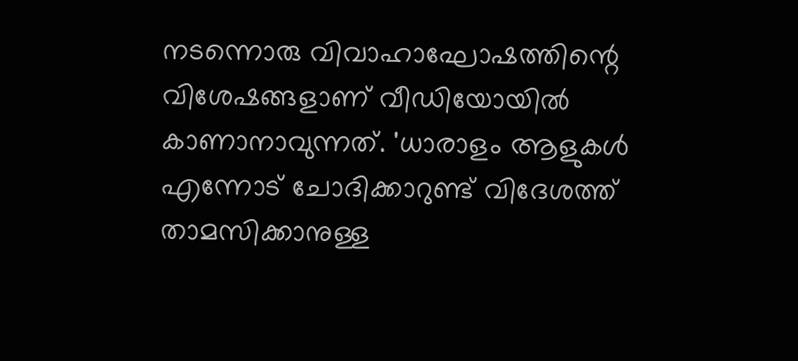നടന്നൊരു വിവാഹാഘോഷത്തിന്റെ വിശേഷങ്ങളാണ് വീഡിയോയിൽ കാണാനാവുന്നത്. 'ധാരാളം ആളുകൾ എന്നോട് ചോദിക്കാറുണ്ട് വിദേശത്ത് താമസിക്കാനുള്ള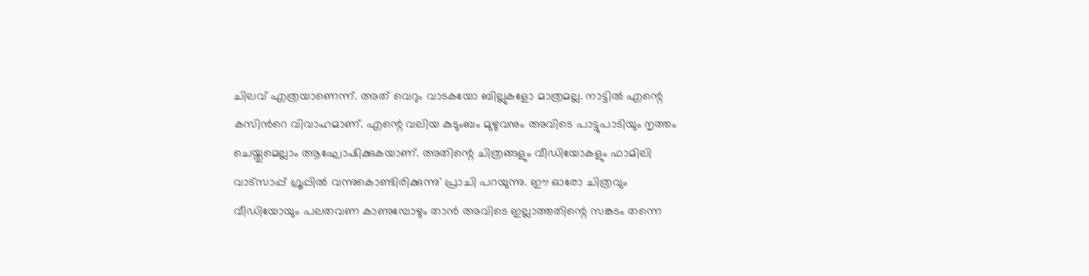ചിലവ് എത്രയാണെന്ന്. അത് വെറും വാടകയോ ബില്ലുകളോ മാത്രമല്ല. നാട്ടിൽ എന്റെ കസിൻറെ വിവാഹമാണ്. എന്റെ വലിയ കുടുംബം മുഴുവനും അവിടെ പാട്ടുപാടിയും നൃത്തം ചെയ്തുമെല്ലാം ആഘോഷിക്കുകയാണ്. അതിന്റെ ചിത്രങ്ങളും വീഡിയോകളും ഫാമിലി വാട്സാപ്പ് ഗ്രൂപ്പിൽ വന്നുകൊണ്ടിരിക്കുന്നു' പ്രാചി പറയുന്നു. ഈ ഓരോ ചിത്രവും വീഡിയോയും പലതവണ കാണുമ്പോഴും താൻ അവിടെ ഇല്ലാത്തതിന്റെ സങ്കടം തന്നെ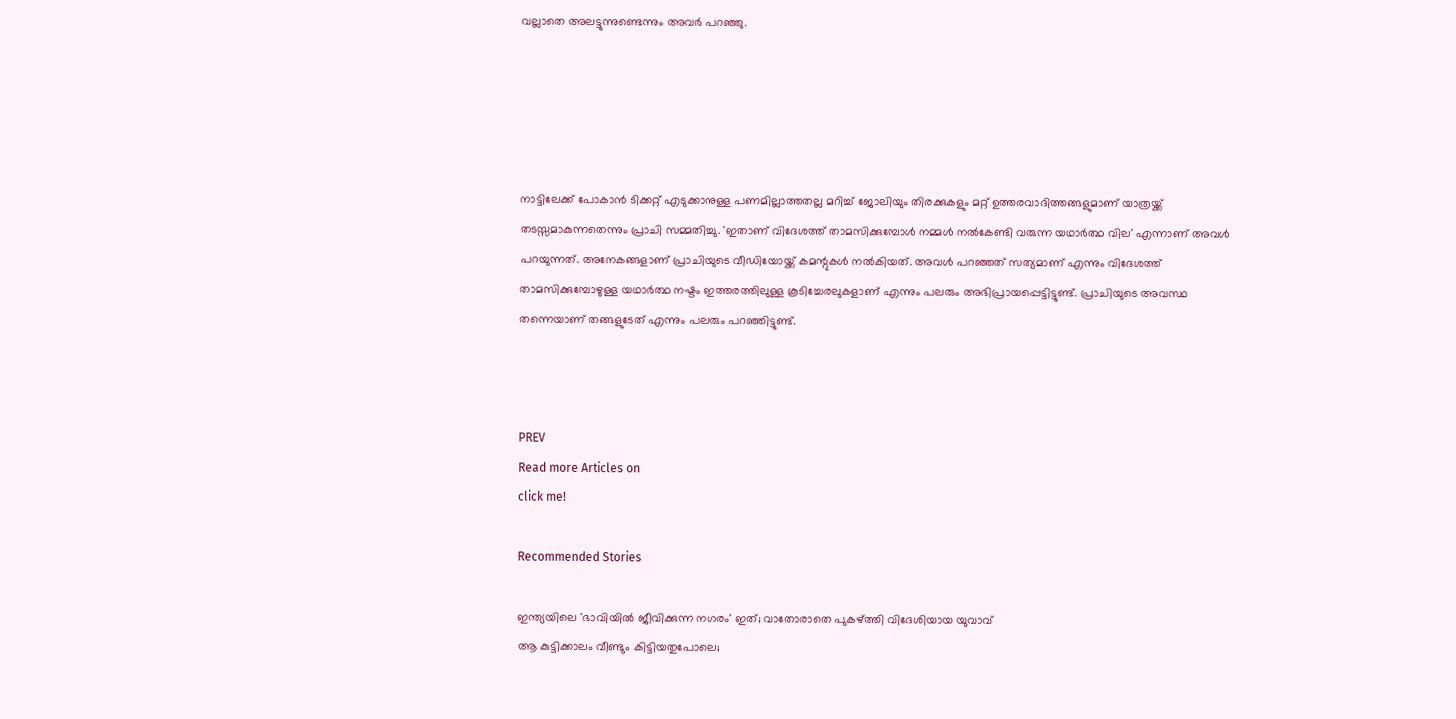വല്ലാതെ അലട്ടുന്നുണ്ടെന്നും അവർ പറഞ്ഞു.





നാട്ടിലേക്ക് പോകാൻ ടിക്കറ്റ് എടുക്കാനുള്ള പണമില്ലാത്തതല്ല മറിച്ച് ജോലിയും തിരക്കുകളും മറ്റ് ഉത്തരവാദിത്തങ്ങളുമാണ് യാത്രയ്ക്ക് തടസ്സമാകുന്നതെന്നും പ്രാചി സമ്മതിച്ചു. 'ഇതാണ് വിദേശത്ത് താമസിക്കുമ്പോൾ നമ്മൾ നൽകേണ്ടി വരുന്ന യഥാർത്ഥ വില' എന്നാണ് അവൾ പറയുന്നത്. അനേകങ്ങളാണ് പ്രാചിയുടെ വീഡിയോയ്ക്ക് കമന്റുകൾ നൽകിയത്. അവൾ പറഞ്ഞത് സത്യമാണ് എന്നും വിദേശത്ത് താമസിക്കുമ്പോഴുള്ള യഥാർത്ഥ നഷ്ടം ഇത്തരത്തിലുള്ള കൂടിച്ചേരലുകളാണ് എന്നും പലരും അഭിപ്രായപ്പെട്ടിട്ടുണ്ട്. പ്രാചിയുടെ അവസ്ഥ തന്നെയാണ് തങ്ങളുടേത് എന്നും പലരും പറഞ്ഞിട്ടുണ്ട്.



PREV
Read more Articles on
click me!

Recommended Stories

ഇന്ത്യയിലെ 'ഭാവിയിൽ ജീവിക്കുന്ന നഗരം' ഇത്; വാതോരാതെ പുകഴ്ത്തി വിദേശിയായ യുവാവ്
ആ കുട്ടിക്കാലം വീണ്ടും കിട്ടിയതുപോലെ;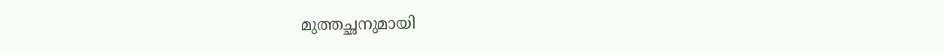മുത്തച്ഛനുമായി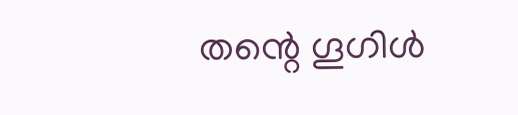തന്റെ ഗൂഗിൾ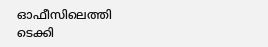ഓഫീസിലെത്തി ടെക്കി